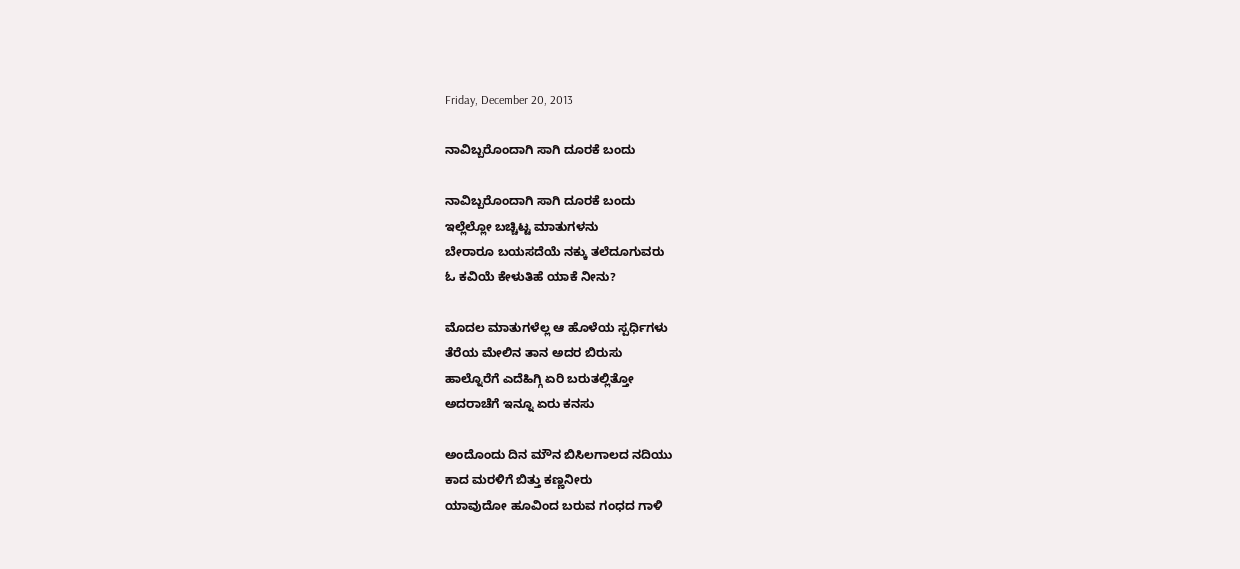Friday, December 20, 2013

ನಾವಿಬ್ಬರೊಂದಾಗಿ ಸಾಗಿ ದೂರಕೆ ಬಂದು

ನಾವಿಬ್ಬರೊಂದಾಗಿ ಸಾಗಿ ದೂರಕೆ ಬಂದು
ಇಲ್ಲೆಲ್ಲೋ ಬಚ್ಚಿಟ್ಟ ಮಾತುಗಳನು
ಬೇರಾರೂ ಬಯಸದೆಯೆ ನಕ್ಕು ತಲೆದೂಗುವರು
ಓ ಕವಿಯೆ ಕೇಳುತಿಹೆ ಯಾಕೆ ನೀನು?

ಮೊದಲ ಮಾತುಗಳೆಲ್ಲ ಆ ಹೊಳೆಯ ಸ್ಪರ್ಧಿಗಳು
ತೆರೆಯ ಮೇಲಿನ ತಾನ ಅದರ ಬಿರುಸು
ಹಾಲ್ನೊರೆಗೆ ಎದೆಹಿಗ್ಗಿ ಏರಿ ಬರುತಲ್ಲಿತ್ತೋ
ಅದರಾಚೆಗೆ ಇನ್ನೂ ಏರು ಕನಸು

ಅಂದೊಂದು ದಿನ ಮೌನ ಬಿಸಿಲಗಾಲದ ನದಿಯು
ಕಾದ ಮರಳಿಗೆ ಬಿತ್ತು ಕಣ್ಣನೀರು
ಯಾವುದೋ ಹೂವಿಂದ ಬರುವ ಗಂಧದ ಗಾಳಿ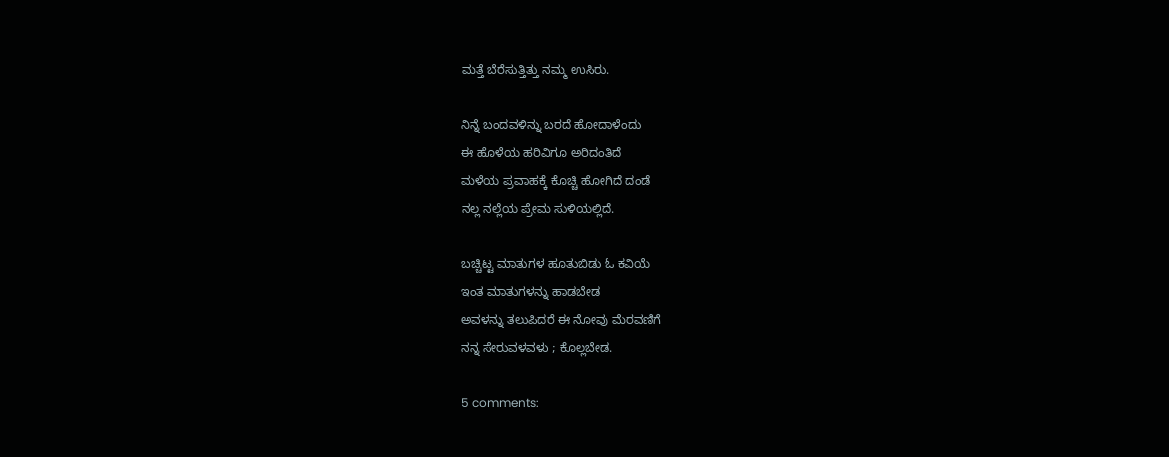ಮತ್ತೆ ಬೆರೆಸುತ್ತಿತ್ತು ನಮ್ಮ ಉಸಿರು.

ನಿನ್ನೆ ಬಂದವಳಿನ್ನು ಬರದೆ ಹೋದಾಳೆಂದು
ಈ ಹೊಳೆಯ ಹರಿವಿಗೂ ಅರಿದಂತಿದೆ
ಮಳೆಯ ಪ್ರವಾಹಕ್ಕೆ ಕೊಚ್ಚಿ ಹೋಗಿದೆ ದಂಡೆ
ನಲ್ಲ ನಲ್ಲೆಯ ಪ್ರೇಮ ಸುಳಿಯಲ್ಲಿದೆ.

ಬಚ್ಚಿಟ್ಟ ಮಾತುಗಳ ಹೂತುಬಿಡು ಓ ಕವಿಯೆ
ಇಂತ ಮಾತುಗಳನ್ನು ಹಾಡಬೇಡ
ಅವಳನ್ನು ತಲುಪಿದರೆ ಈ ನೋವು ಮೆರವಣಿಗೆ
ನನ್ನ ಸೇರುವಳವಳು ; ಕೊಲ್ಲಬೇಡ.

5 comments: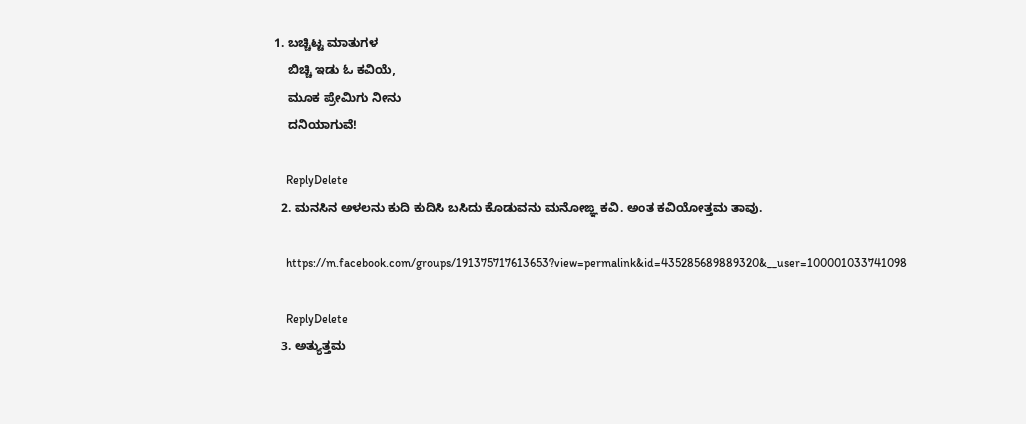1. ಬಚ್ಚಿಟ್ಟ ಮಾತುಗಳ
    ಬಿಚ್ಚಿ ಇಡು ಓ ಕವಿಯೆ,
    ಮೂಕ ಪ್ರೇಮಿಗು ನೀನು
    ದನಿಯಾಗುವೆ!

    ReplyDelete
  2. ಮನಸಿನ ಅಳಲನು ಕುದಿ ಕುದಿಸಿ ಬಸಿದು ಕೊಡುವನು ಮನೋಙ್ಞ ಕವಿ. ಅಂತ ಕವಿಯೋತ್ತಮ ತಾವು.

    https://m.facebook.com/groups/191375717613653?view=permalink&id=435285689889320&__user=100001033741098

    ReplyDelete
  3. ಅತ್ಯುತ್ತಮ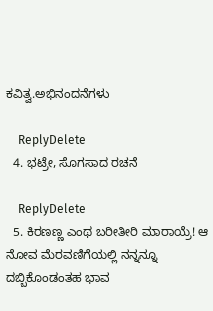ಕವಿತ್ವ.ಅಭಿನಂದನೆಗಳು

    ReplyDelete
  4. ಭಟ್ರೇ, ಸೊಗಸಾದ ರಚನೆ

    ReplyDelete
  5. ಕಿರಣಣ್ಣ ಎಂಥ ಬರೀತೀರಿ ಮಾರಾಯ್ರೆ! ಆ ನೋವ ಮೆರವಣಿಗೆಯಲ್ಲಿ ನನ್ನನ್ನೂ ದಬ್ಬಿಕೊಂಡಂತಹ ಭಾವ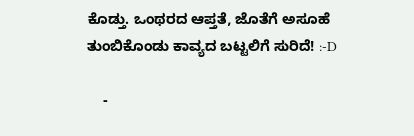ಕೊಡ್ತು. ಒಂಥರದ ಆಪ್ತತೆ, ಜೊತೆಗೆ ಅಸೂಹೆ ತುಂಬಿಕೊಂಡು ಕಾವ್ಯದ ಬಟ್ಟಲಿಗೆ ಸುರಿದೆ! :-D

    -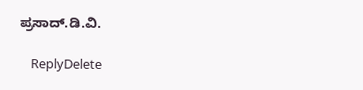ಪ್ರಸಾದ್.ಡಿ.ವಿ.

    ReplyDelete